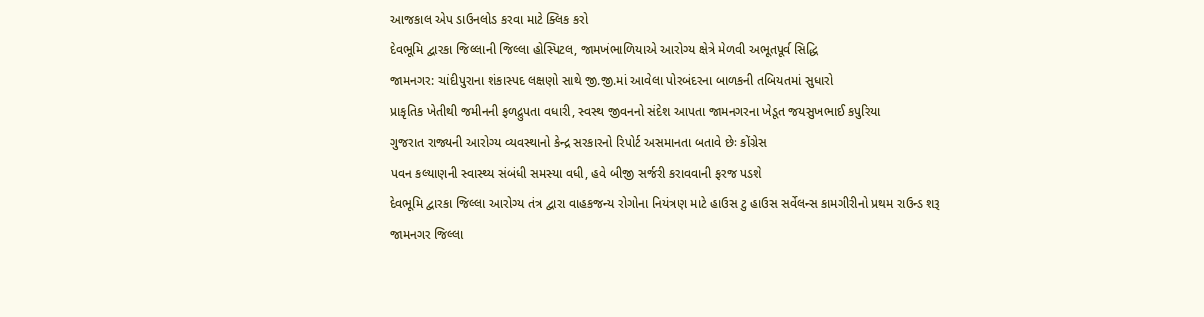આજકાલ એપ ડાઉનલોડ કરવા માટે ક્લિક કરો
દેવભૂમિ દ્વારકા જિલ્લાની જિલ્લા હોસ્પિટલ, જામખંભાળિયાએ આરોગ્ય ક્ષેત્રે મેળવી અભૂતપૂર્વ સિદ્ધિ
જામનગર: ચાંદીપુરાના શંકાસ્પદ લક્ષણો સાથે જી.જી.માં આવેલા પોરબંદરના બાળકની તબિયતમાં સુધારો
પ્રાકૃતિક ખેતીથી જમીનની ફળદ્રુપતા વધારી, સ્વસ્થ જીવનનો સંદેશ આપતા જામનગરના ખેડૂત જયસુખભાઈ કપુરિયા
ગુજરાત રાજ્યની આરોગ્ય વ્યવસ્થાનો કેન્દ્ર સરકારનો રિપોર્ટ અસમાનતા બતાવે છેઃ કોંગ્રેસ
પવન કલ્યાણની સ્વાસ્થ્ય સંબંધી સમસ્યા વધી, હવે બીજી સર્જરી કરાવવાની ફરજ પડશે
દેવભૂમિ દ્વારકા જિલ્લા આરોગ્ય તંત્ર દ્વારા વાહકજન્ય રોગોના નિયંત્રણ માટે હાઉસ ટુ હાઉસ સર્વેલન્સ કામગીરીનો પ્રથમ રાઉન્ડ શરૂ
જામનગર જિલ્લા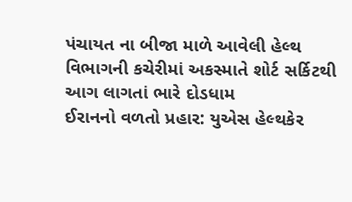પંચાયત ના બીજા માળે આવેલી હેલ્થ વિભાગની કચેરીમાં અકસ્માતે શોર્ટ સર્કિટથી આગ લાગતાં ભારે દોડધામ
ઈરાનનો વળતો પ્રહાર: યુએસ હેલ્થકેર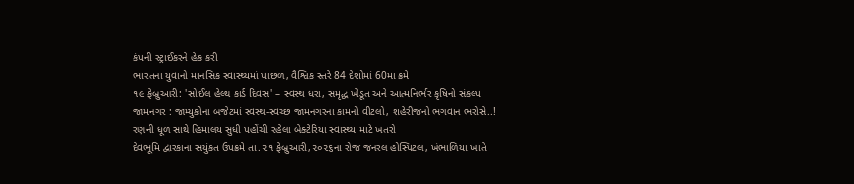કંપની સ્ટ્રાઈકરને હેક કરી
ભારતના યુવાનો માનસિક સ્વાસ્થ્યમાં પાછળ, વૈશ્વિક સ્તરે 84 દેશોમાં 60મા ક્રમે
૧૯ ફેબ્રુઆરી: 'સોઈલ હેલ્થ કાર્ડ દિવસ' – સ્વસ્થ ધરા, સમૃદ્ધ ખેડૂત અને આત્મનિર્ભર કૃષિનો સંકલ્પ
જામનગર : જામ્યુકોના બજેટમાં સ્વસ્થ-સ્વચ્છ જામનગરના કામનો વીટલો, શહેરીજનો ભગવાન ભરોસે..!
રણની ધૂળ સાથે હિમાલય સુધી પહોંચી રહેલા બેક્ટેરિયા સ્વાસ્થ્ય માટે ખતરો
દેવભૂમિ દ્વારકાના સયુંકત ઉપક્રમે તા.૨૧ ફેબ્રુઆરી,૨૦૨૬ના રોજ જનરલ હોસ્પિટલ, ખંભાળિયા ખાતે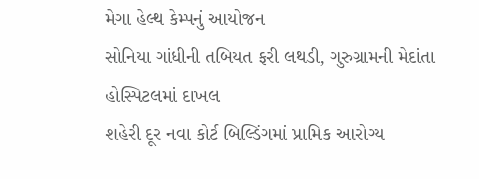મેગા હેલ્થ કેમ્પનું આયોજન
સોનિયા ગાંધીની તબિયત ફરી લથડી, ગુરુગ્રામની મેદાંતા હોસ્પિટલમાં દાખલ
શહેરી દૂર નવા કોર્ટ બિલ્ડિંગમાં પ્રામિક આરોગ્ય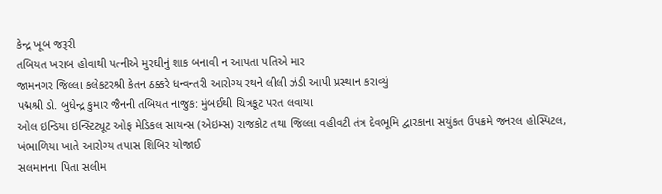કેન્દ્ર ખૂબ જરૂરી
તબિયત ખરાબ હોવાથી પત્નીએ મુરઘીનું શાક બનાવી ન આપતા પતિએ માર
જામનગર જિલ્લા કલેકટરશ્રી કેતન ઠક્કરે ધન્વન્તરી આરોગ્ય રથને લીલી ઝંડી આપી પ્રસ્થાન કરાવ્યું
પદ્મશ્રી ડો. બુધેન્દ્ર કુમાર જૈનની તબિયત નાજુક: મુંબઈથી ચિત્રકૂટ પરત લવાયા
ઓલ ઇન્ડિયા ઇન્સ્ટિટ્યૂટ ઓફ મેડિકલ સાયન્સ (એઇમ્સ) રાજકોટ તથા જિલ્લા વહીવટી તંત્ર દેવભૂમિ દ્વારકાના સયુંકત ઉપક્રમે જનરલ હોસ્પિટલ, ખંભાળિયા ખાતે આરોગ્ય તપાસ શિબિર યોજાઈ
સલમાનના પિતા સલીમ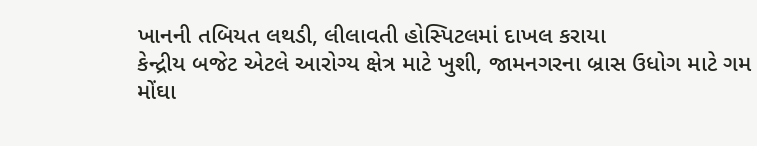ખાનની તબિયત લથડી, લીલાવતી હોસ્પિટલમાં દાખલ કરાયા
કેન્દ્રીય બજેટ એટલે આરોગ્ય ક્ષેત્ર માટે ખુશી, જામનગરના બ્રાસ ઉધોગ માટે ગમ
મોંઘા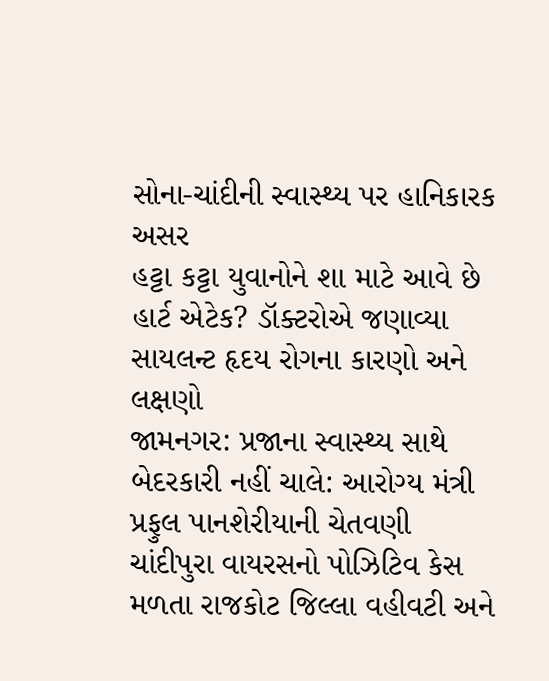સોના-ચાંદીની સ્વાસ્થ્ય પર હાનિકારક અસર
હટ્ટા કટ્ટા યુવાનોને શા માટે આવે છે હાર્ટ એટેક? ડૉક્ટરોએ જણાવ્યા સાયલન્ટ હૃદય રોગના કારણો અને લક્ષણો
જામનગર: પ્રજાના સ્વાસ્થ્ય સાથે બેદરકારી નહીં ચાલે: આરોગ્ય મંત્રી પ્રફુલ પાનશેરીયાની ચેતવણી
ચાંદીપુરા વાયરસનો પોઝિટિવ કેસ મળતા રાજકોટ જિલ્લા વહીવટી અને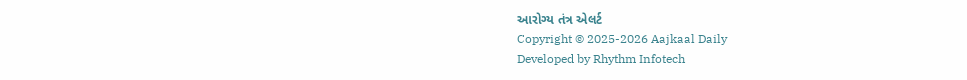આરોગ્ય તંત્ર એલર્ટ
Copyright © 2025-2026 Aajkaal Daily
Developed by Rhythm Infotech